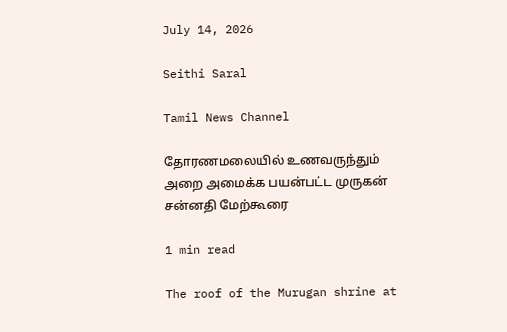July 14, 2026

Seithi Saral

Tamil News Channel

தோரணமலையில் உணவருந்தும் அறை அமைக்க பயன்பட்ட முருகன் சன்னதி மேற்கூரை

1 min read

The roof of the Murugan shrine at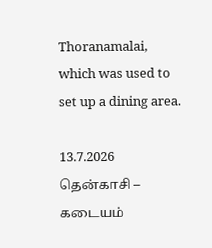Thoranamalai, which was used to set up a dining area.

13.7.2026
தென்காசி – கடையம்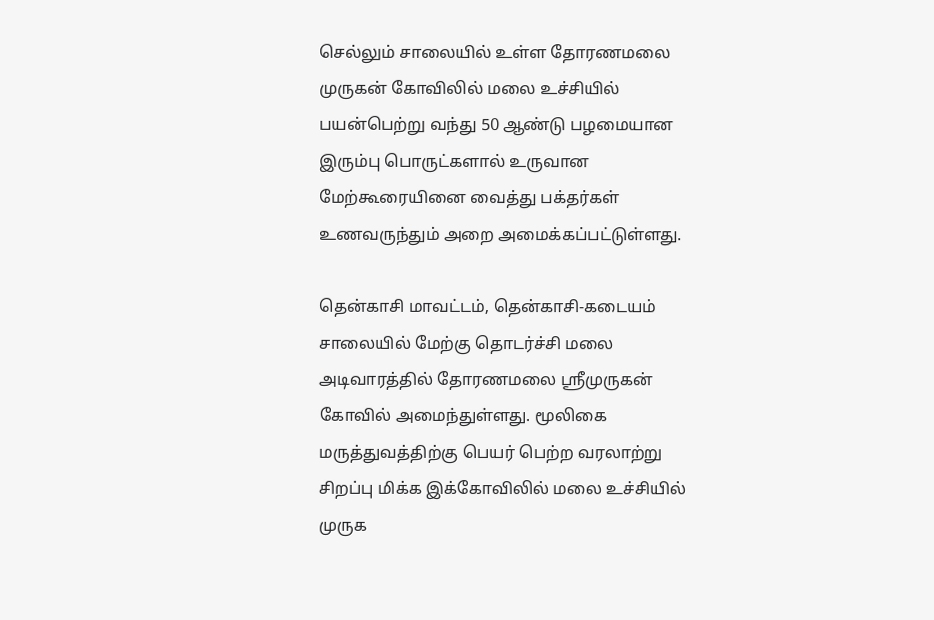செல்லும் சாலையில் உள்ள தோரணமலை முருகன் கோவிலில் மலை உச்சியில் பயன்பெற்று வந்து 50 ஆண்டு பழமையான இரும்பு பொருட்களால் உருவான மேற்கூரையினை வைத்து பக்தர்கள் உணவருந்தும் அறை அமைக்கப்பட்டுள்ளது.

தென்காசி மாவட்டம், தென்காசி-கடையம் சாலையில் மேற்கு தொடர்ச்சி மலை அடிவாரத்தில் தோரணமலை ஸ்ரீமுருகன் கோவில் அமைந்துள்ளது. மூலிகை மருத்துவத்திற்கு பெயர் பெற்ற வரலாற்று சிறப்பு மிக்க இக்கோவிலில் மலை உச்சியில் முருக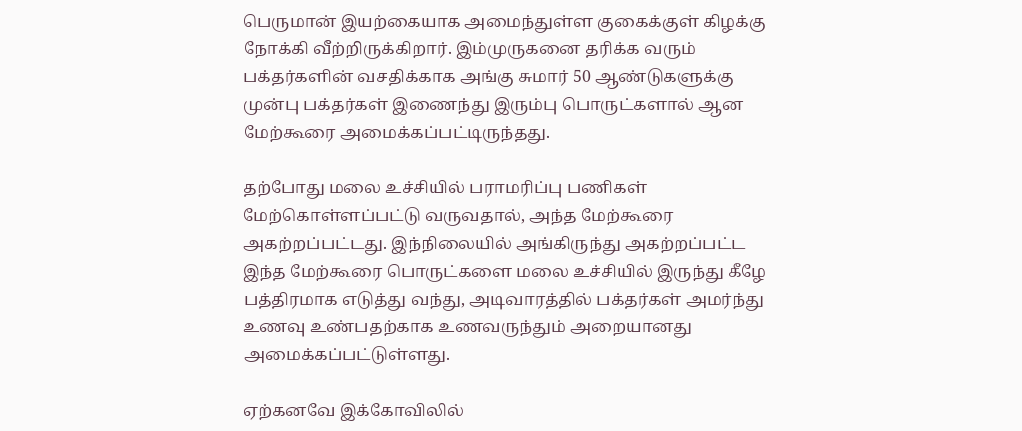பெருமான் இயற்கையாக அமைந்துள்ள குகைக்குள் கிழக்கு நோக்கி வீற்றிருக்கிறார். இம்முருகனை தரிக்க வரும் பக்தர்களின் வசதிக்காக அங்கு சுமார் 50 ஆண்டுகளுக்கு முன்பு பக்தர்கள் இணைந்து இரும்பு பொருட்களால் ஆன மேற்கூரை அமைக்கப்பட்டிருந்தது.

தற்போது மலை உச்சியில் பராமரிப்பு பணிகள் மேற்கொள்ளப்பட்டு வருவதால், அந்த மேற்கூரை அகற்றப்பட்டது. இந்நிலையில் அங்கிருந்து அகற்றப்பட்ட இந்த மேற்கூரை பொருட்களை மலை உச்சியில் இருந்து கீழே பத்திரமாக எடுத்து வந்து, அடிவாரத்தில் பக்தர்கள் அமர்ந்து உணவு உண்பதற்காக உணவருந்தும் அறையானது அமைக்கப்பட்டுள்ளது.

ஏற்கனவே இக்கோவிலில்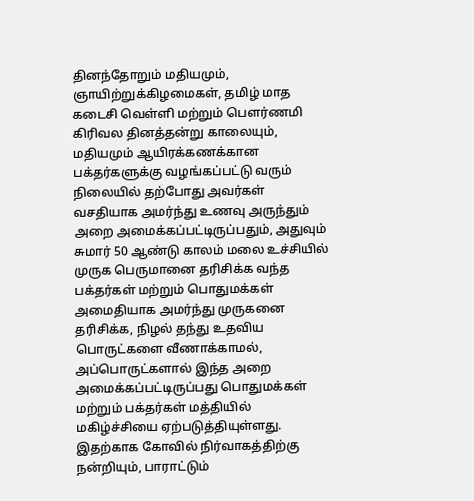தினந்தோறும் மதியமும், ஞாயிற்றுக்கிழமைகள், தமிழ் மாத கடைசி வெள்ளி மற்றும் பௌர்ணமி கிரிவல தினத்தன்று காலையும், மதியமும் ஆயிரக்கணக்கான பக்தர்களுக்கு வழங்கப்பட்டு வரும் நிலையில் தற்போது அவர்கள் வசதியாக அமர்ந்து உணவு அருந்தும் அறை அமைக்கப்பட்டிருப்பதும், அதுவும் சுமார் 50 ஆண்டு காலம் மலை உச்சியில் முருக பெருமானை தரிசிக்க வந்த பக்தர்கள் மற்றும் பொதுமக்கள் அமைதியாக அமர்ந்து முருகனை தரிசிக்க, நிழல் தந்து உதவிய பொருட்களை வீணாக்காமல், அப்பொருட்களால் இந்த அறை அமைக்கப்பட்டிருப்பது பொதுமக்கள் மற்றும் பக்தர்கள் மத்தியில் மகிழ்ச்சியை ஏற்படுத்தியுள்ளது. இதற்காக கோவில் நிர்வாகத்திற்கு நன்றியும், பாராட்டும்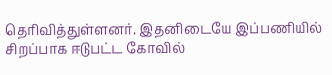தெரிவித்துள்ளனர். இதனிடையே இப்பணியில் சிறப்பாக ஈடுபட்ட கோவில்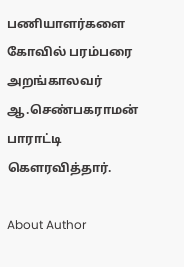பணியாளர்களை கோவில் பரம்பரை அறங்காலவர் ஆ.செண்பகராமன் பாராட்டி கௌரவித்தார்.

About Author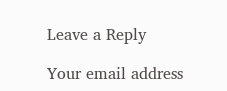Leave a Reply

Your email address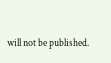will not be published.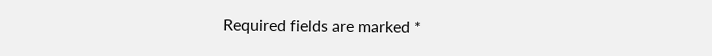Required fields are marked *